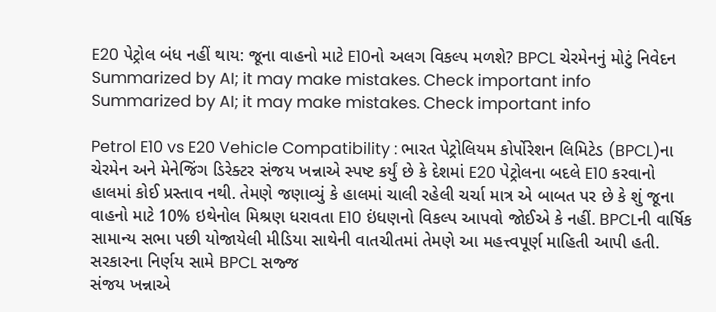E20 પેટ્રોલ બંધ નહીં થાય: જૂના વાહનો માટે E10નો અલગ વિકલ્પ મળશે? BPCL ચેરમેનનું મોટું નિવેદન
Summarized by AI; it may make mistakes. Check important info
Summarized by AI; it may make mistakes. Check important info

Petrol E10 vs E20 Vehicle Compatibility : ભારત પેટ્રોલિયમ કોર્પોરેશન લિમિટેડ (BPCL)ના ચેરમેન અને મેનેજિંગ ડિરેક્ટર સંજય ખન્નાએ સ્પષ્ટ કર્યું છે કે દેશમાં E20 પેટ્રોલના બદલે E10 કરવાનો હાલમાં કોઈ પ્રસ્તાવ નથી. તેમણે જણાવ્યું કે હાલમાં ચાલી રહેલી ચર્ચા માત્ર એ બાબત પર છે કે શું જૂના વાહનો માટે 10% ઇથેનોલ મિશ્રણ ધરાવતા E10 ઇંધણનો વિકલ્પ આપવો જોઈએ કે નહીં. BPCLની વાર્ષિક સામાન્ય સભા પછી યોજાયેલી મીડિયા સાથેની વાતચીતમાં તેમણે આ મહત્ત્વપૂર્ણ માહિતી આપી હતી.
સરકારના નિર્ણય સામે BPCL સજ્જ
સંજય ખન્નાએ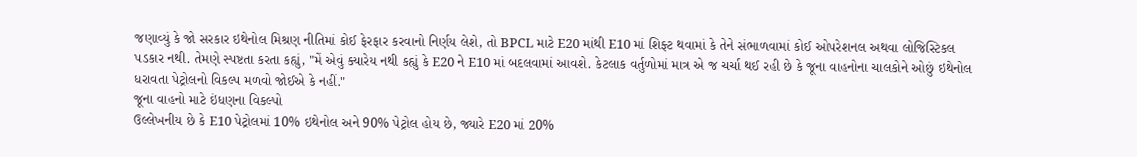જણાવ્યું કે જો સરકાર ઇથેનોલ મિશ્રણ નીતિમાં કોઈ ફેરફાર કરવાનો નિર્ણય લેશે, તો BPCL માટે E20 માંથી E10 માં શિફ્ટ થવામાં કે તેને સંભાળવામાં કોઈ ઓપરેશનલ અથવા લોજિસ્ટિકલ પડકાર નથી. તેમણે સ્પષ્ટતા કરતા કહ્યું, "મેં એવું ક્યારેય નથી કહ્યું કે E20 ને E10 માં બદલવામાં આવશે. કેટલાક વર્તુળોમાં માત્ર એ જ ચર્ચા થઈ રહી છે કે જૂના વાહનોના ચાલકોને ઓછું ઇથેનોલ ધરાવતા પેટ્રોલનો વિકલ્પ મળવો જોઈએ કે નહીં."
જૂના વાહનો માટે ઇંધણના વિકલ્પો
ઉલ્લેખનીય છે કે E10 પેટ્રોલમાં 10% ઇથેનોલ અને 90% પેટ્રોલ હોય છે, જ્યારે E20 માં 20%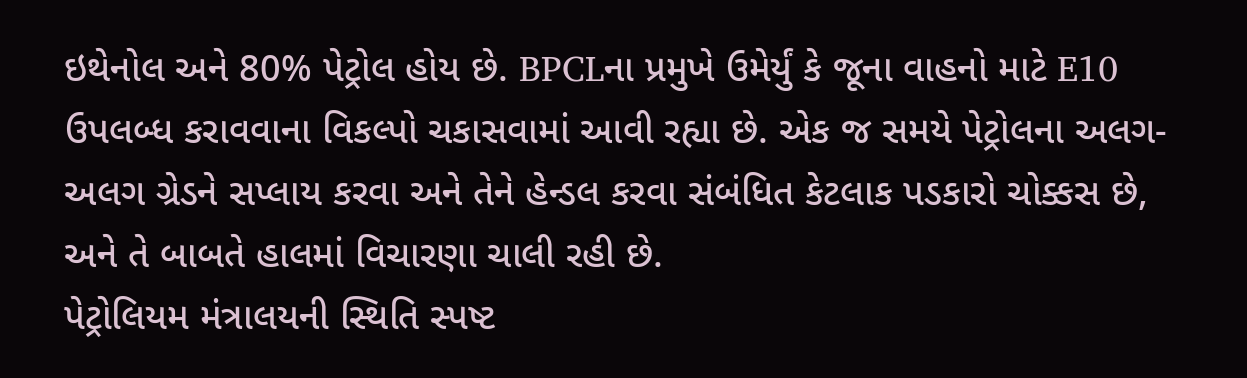ઇથેનોલ અને 80% પેટ્રોલ હોય છે. BPCLના પ્રમુખે ઉમેર્યું કે જૂના વાહનો માટે E10 ઉપલબ્ધ કરાવવાના વિકલ્પો ચકાસવામાં આવી રહ્યા છે. એક જ સમયે પેટ્રોલના અલગ-અલગ ગ્રેડને સપ્લાય કરવા અને તેને હેન્ડલ કરવા સંબંધિત કેટલાક પડકારો ચોક્કસ છે, અને તે બાબતે હાલમાં વિચારણા ચાલી રહી છે.
પેટ્રોલિયમ મંત્રાલયની સ્થિતિ સ્પષ્ટ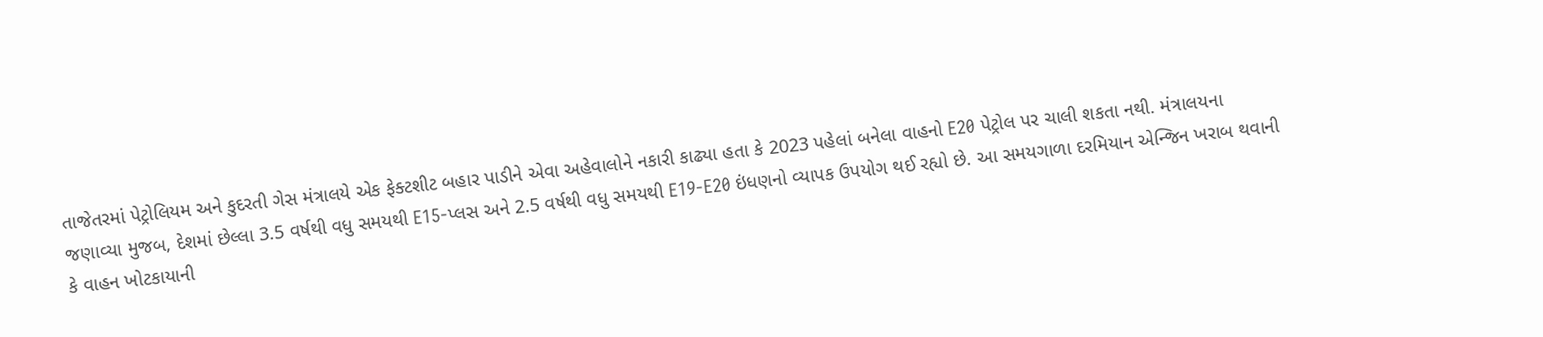તાજેતરમાં પેટ્રોલિયમ અને કુદરતી ગેસ મંત્રાલયે એક ફેક્ટશીટ બહાર પાડીને એવા અહેવાલોને નકારી કાઢ્યા હતા કે 2023 પહેલાં બનેલા વાહનો E20 પેટ્રોલ પર ચાલી શકતા નથી. મંત્રાલયના જણાવ્યા મુજબ, દેશમાં છેલ્લા 3.5 વર્ષથી વધુ સમયથી E15-પ્લસ અને 2.5 વર્ષથી વધુ સમયથી E19-E20 ઇંધણનો વ્યાપક ઉપયોગ થઈ રહ્યો છે. આ સમયગાળા દરમિયાન એન્જિન ખરાબ થવાની કે વાહન ખોટકાયાની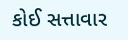કોઈ સત્તાવાર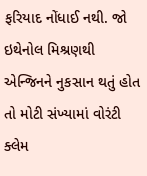ફરિયાદ નોંધાઈ નથી. જો ઇથેનોલ મિશ્રણથી એન્જિનને નુકસાન થતું હોત તો મોટી સંખ્યામાં વોરંટી ક્લેમ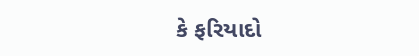કે ફરિયાદો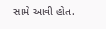સામે આવી હોત.